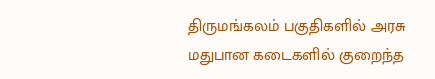திருமங்கலம் பகுதிகளில் அரசு மதுபான கடைகளில் குறைந்த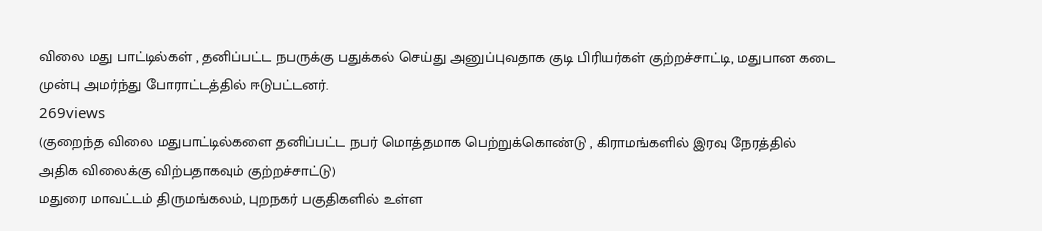விலை மது பாட்டில்கள் , தனிப்பட்ட நபருக்கு பதுக்கல் செய்து அனுப்புவதாக குடி பிரியர்கள் குற்றச்சாட்டி, மதுபான கடை முன்பு அமர்ந்து போராட்டத்தில் ஈடுபட்டனர்.
269views
(குறைந்த விலை மதுபாட்டில்களை தனிப்பட்ட நபர் மொத்தமாக பெற்றுக்கொண்டு , கிராமங்களில் இரவு நேரத்தில் அதிக விலைக்கு விற்பதாகவும் குற்றச்சாட்டு)
மதுரை மாவட்டம் திருமங்கலம், புறநகர் பகுதிகளில் உள்ள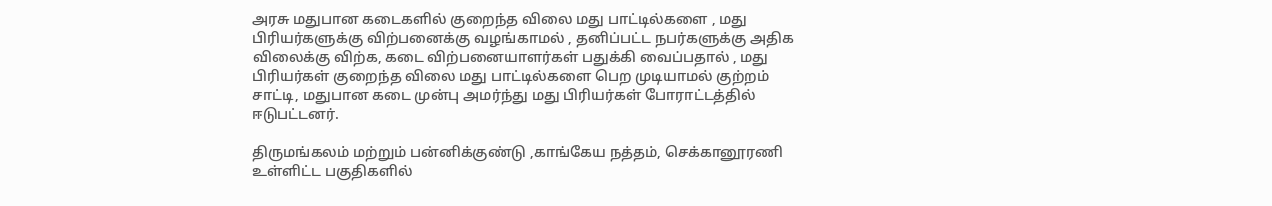அரசு மதுபான கடைகளில் குறைந்த விலை மது பாட்டில்களை , மது பிரியர்களுக்கு விற்பனைக்கு வழங்காமல் , தனிப்பட்ட நபர்களுக்கு அதிக விலைக்கு விற்க, கடை விற்பனையாளர்கள் பதுக்கி வைப்பதால் , மது பிரியர்கள் குறைந்த விலை மது பாட்டில்களை பெற முடியாமல் குற்றம் சாட்டி, மதுபான கடை முன்பு அமர்ந்து மது பிரியர்கள் போராட்டத்தில் ஈடுபட்டனர்.

திருமங்கலம் மற்றும் பன்னிக்குண்டு ,காங்கேய நத்தம், செக்கானூரணி உள்ளிட்ட பகுதிகளில்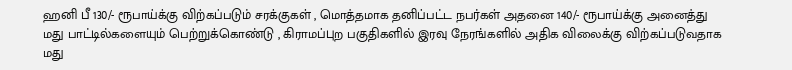ஹனி பீ 130/- ரூபாய்க்கு விற்கப்படும் சரக்குகள் , மொத்தமாக தனிப்பட்ட நபர்கள் அதனை 140/- ரூபாய்க்கு அனைத்து மது பாட்டில்களையும் பெற்றுக்கொண்டு , கிராமப்புற பகுதிகளில் இரவு நேரங்களில் அதிக விலைக்கு விற்கப்படுவதாக மது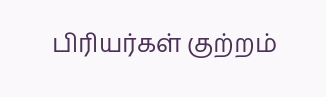பிரியர்கள் குற்றம்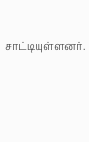சாட்டியுள்ளனர்.